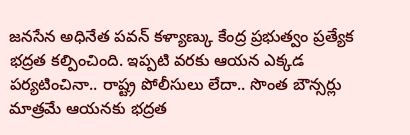జనసేన అధినేత పవన్ కళ్యాణ్కు కేంద్ర ప్రభుత్వం ప్రత్యేక భద్రత కల్పించింది. ఇప్పటి వరకు ఆయన ఎక్కడ పర్యటించినా.. రాష్ట్ర పోలీసులు లేదా.. సొంత బౌన్సర్లు మాత్రమే ఆయనకు భద్రత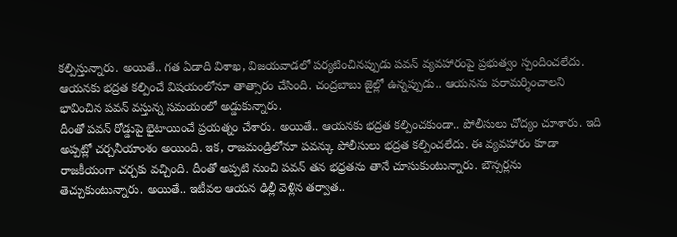కల్పిస్తున్నారు. అయితే.. గత ఏడాది విశాఖ, విజయవాడలో పర్యటించినప్పుడు పవన్ వ్యవహారంపై ప్రభుత్వం స్పందించలేదు. ఆయనకు భద్రత కల్పించే విషయంలోనూ తాత్సారం చేసింది. చంద్రబాబు జైల్లో ఉన్నప్పుడు.. ఆయనను పరామర్శించాలని భావించిన పవన్ వస్తున్న సమయంలో అడ్డుకున్నారు.
దీంతో పవన్ రోడ్డుపై భైటాయించే ప్రయత్నం చేశారు. అయితే.. ఆయనకు భద్రత కల్పించకుండా.. పోలీసులు చోద్యం చూశారు. ఇది అప్పట్లో చర్చనీయాంశం అయింది. ఇక, రాజమండ్రిలోనూ పవన్కు పోలీసులు భద్రత కల్పించలేదు. ఈ వ్యవహారం కూడా రాజకీయంగా చర్చకు వచ్చింది. దీంతో అప్పటి నుంచి పవన్ తన భధ్రతను తానే చూసుకుంటున్నారు. బౌన్సర్లను తెచ్చుకుంటున్నారు. అయితే.. ఇటీవల ఆయన ఢిల్లీ వెళ్లిన తర్వాత..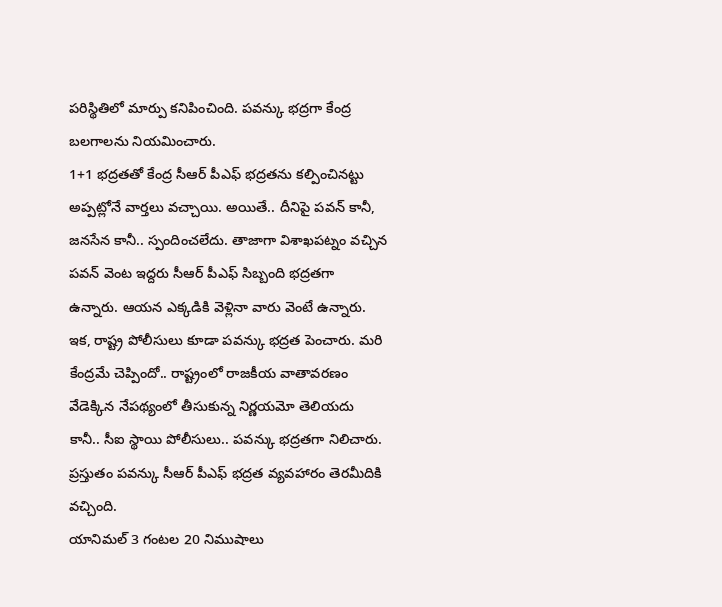పరిస్థితిలో మార్పు కనిపించింది. పవన్కు భద్రగా కేంద్ర బలగాలను నియమించారు.
1+1 భద్రతతో కేంద్ర సీఆర్ పీఎఫ్ భద్రతను కల్పించినట్టు అప్పట్లోనే వార్తలు వచ్చాయి. అయితే.. దీనిపై పవన్ కానీ, జనసేన కానీ.. స్పందించలేదు. తాజాగా విశాఖపట్నం వచ్చిన పవన్ వెంట ఇద్దరు సీఆర్ పీఎఫ్ సిబ్బంది భద్రతగా ఉన్నారు. ఆయన ఎక్కడికి వెళ్లినా వారు వెంటే ఉన్నారు. ఇక, రాష్ట్ర పోలీసులు కూడా పవన్కు భద్రత పెంచారు. మరి కేంద్రమే చెప్పిందో.. రాష్ట్రంలో రాజకీయ వాతావరణం వేడెక్కిన నేపథ్యంలో తీసుకున్న నిర్ణయమో తెలియదు కానీ.. సీఐ స్థాయి పోలీసులు.. పవన్కు భద్రతగా నిలిచారు. ప్రస్తుతం పవన్కు సీఆర్ పీఎఫ్ భద్రత వ్యవహారం తెరమీదికి వచ్చింది.
యానిమల్ 3 గంటల 20 నిముషాలు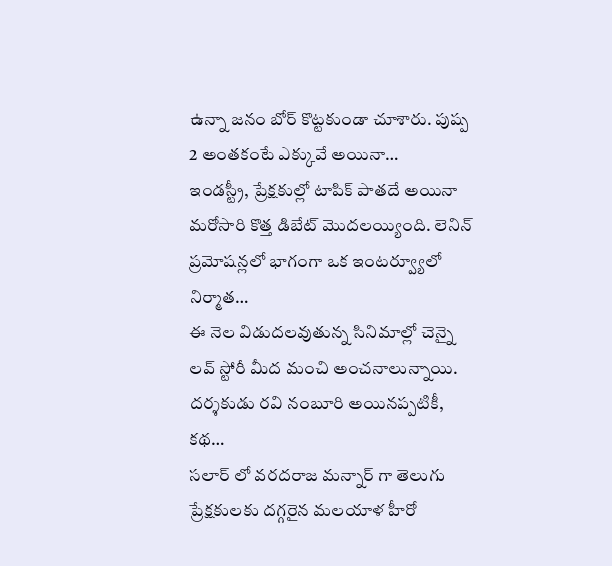ఉన్నా జనం బోర్ కొట్టకుండా చూశారు. పుష్ప 2 అంతకంటే ఎక్కువే అయినా…
ఇండస్ట్రీ, ప్రేక్షకుల్లో టాపిక్ పాతదే అయినా మరోసారి కొత్త డిబేట్ మొదలయ్యింది. లెనిన్ ప్రమోషన్లలో భాగంగా ఒక ఇంటర్వ్యూలో నిర్మాత…
ఈ నెల విడుదలవుతున్న సినిమాల్లో చెన్నై లవ్ స్టోరీ మీద మంచి అంచనాలున్నాయి. దర్శకుడు రవి నంబూరి అయినప్పటికీ, కథ…
సలార్ లో వరదరాజ మన్నార్ గా తెలుగు ప్రేక్షకులకు దగ్గరైన మలయాళ హీరో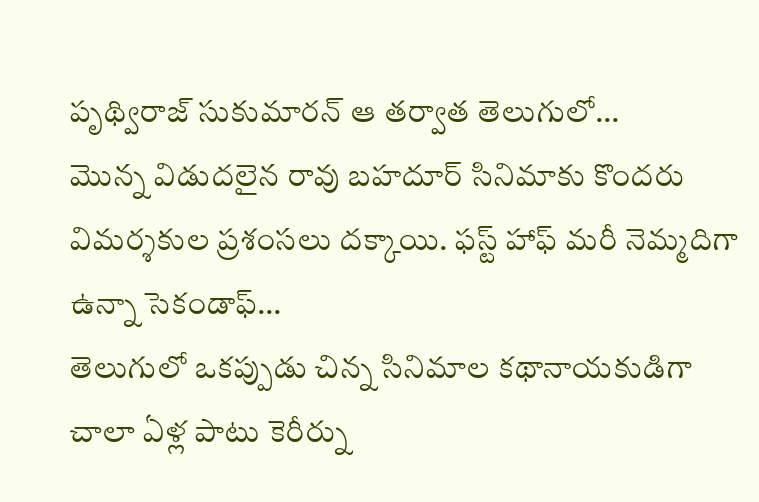పృథ్విరాజ్ సుకుమారన్ ఆ తర్వాత తెలుగులో…
మొన్న విడుదలైన రావు బహదూర్ సినిమాకు కొందరు విమర్శకుల ప్రశంసలు దక్కాయి. ఫస్ట్ హాఫ్ మరీ నెమ్మదిగా ఉన్నా సెకండాఫ్…
తెలుగులో ఒకప్పుడు చిన్న సినిమాల కథానాయకుడిగా చాలా ఏళ్ల పాటు కెరీర్ను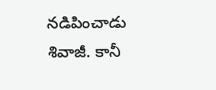నడిపించాడు శివాజీ. కానీ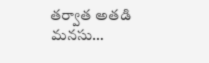తర్వాత అతడి మనసు…